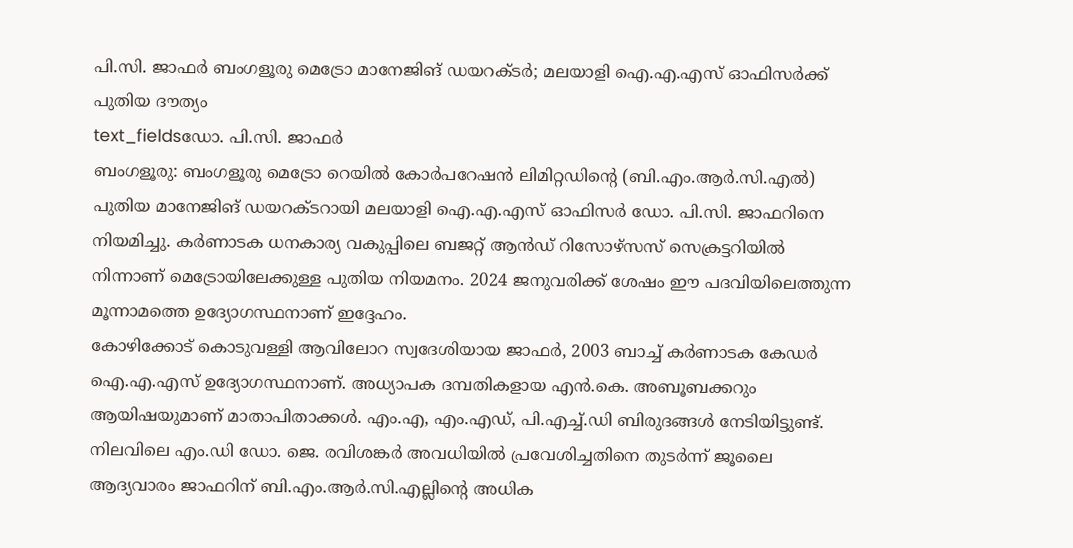പി.സി. ജാഫർ ബംഗളൂരു മെട്രോ മാനേജിങ് ഡയറക്ടർ; മലയാളി ഐ.എ.എസ് ഓഫിസർക്ക് പുതിയ ദൗത്യം
text_fieldsഡോ. പി.സി. ജാഫർ
ബംഗളൂരു: ബംഗളൂരു മെട്രോ റെയിൽ കോർപറേഷൻ ലിമിറ്റഡിന്റെ (ബി.എം.ആർ.സി.എൽ) പുതിയ മാനേജിങ് ഡയറക്ടറായി മലയാളി ഐ.എ.എസ് ഓഫിസർ ഡോ. പി.സി. ജാഫറിനെ നിയമിച്ചു. കർണാടക ധനകാര്യ വകുപ്പിലെ ബജറ്റ് ആൻഡ് റിസോഴ്സസ് സെക്രട്ടറിയിൽ നിന്നാണ് മെട്രോയിലേക്കുള്ള പുതിയ നിയമനം. 2024 ജനുവരിക്ക് ശേഷം ഈ പദവിയിലെത്തുന്ന മൂന്നാമത്തെ ഉദ്യോഗസ്ഥനാണ് ഇദ്ദേഹം.
കോഴിക്കോട് കൊടുവള്ളി ആവിലോറ സ്വദേശിയായ ജാഫർ, 2003 ബാച്ച് കർണാടക കേഡർ ഐ.എ.എസ് ഉദ്യോഗസ്ഥനാണ്. അധ്യാപക ദമ്പതികളായ എൻ.കെ. അബൂബക്കറും ആയിഷയുമാണ് മാതാപിതാക്കൾ. എം.എ, എം.എഡ്, പി.എച്ച്.ഡി ബിരുദങ്ങൾ നേടിയിട്ടുണ്ട്.
നിലവിലെ എം.ഡി ഡോ. ജെ. രവിശങ്കർ അവധിയിൽ പ്രവേശിച്ചതിനെ തുടർന്ന് ജൂലൈ ആദ്യവാരം ജാഫറിന് ബി.എം.ആർ.സി.എല്ലിന്റെ അധിക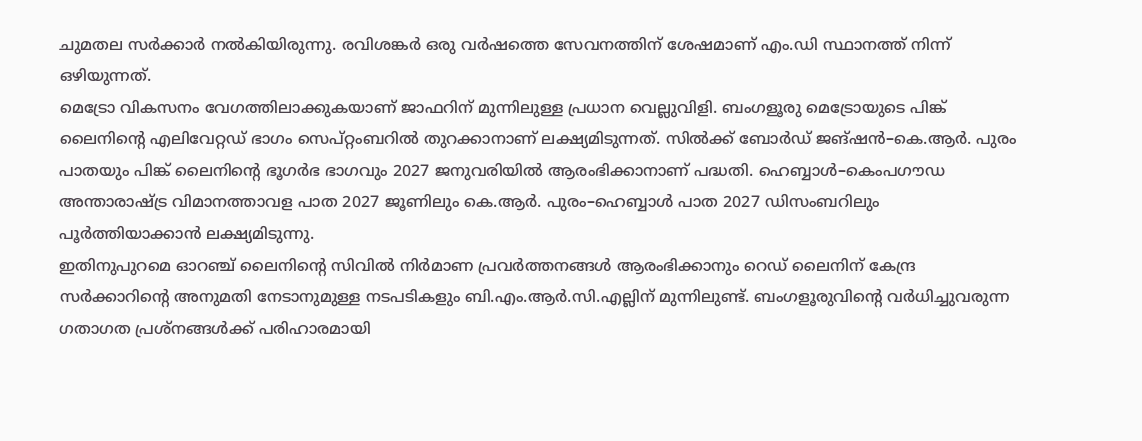ചുമതല സർക്കാർ നൽകിയിരുന്നു. രവിശങ്കർ ഒരു വർഷത്തെ സേവനത്തിന് ശേഷമാണ് എം.ഡി സ്ഥാനത്ത് നിന്ന് ഒഴിയുന്നത്.
മെട്രോ വികസനം വേഗത്തിലാക്കുകയാണ് ജാഫറിന് മുന്നിലുള്ള പ്രധാന വെല്ലുവിളി. ബംഗളൂരു മെട്രോയുടെ പിങ്ക് ലൈനിന്റെ എലിവേറ്റഡ് ഭാഗം സെപ്റ്റംബറിൽ തുറക്കാനാണ് ലക്ഷ്യമിടുന്നത്. സിൽക്ക് ബോർഡ് ജങ്ഷൻ–കെ.ആർ. പുരം പാതയും പിങ്ക് ലൈനിന്റെ ഭൂഗർഭ ഭാഗവും 2027 ജനുവരിയിൽ ആരംഭിക്കാനാണ് പദ്ധതി. ഹെബ്ബാൾ–കെംപഗൗഡ അന്താരാഷ്ട്ര വിമാനത്താവള പാത 2027 ജൂണിലും കെ.ആർ. പുരം–ഹെബ്ബാൾ പാത 2027 ഡിസംബറിലും പൂർത്തിയാക്കാൻ ലക്ഷ്യമിടുന്നു.
ഇതിനുപുറമെ ഓറഞ്ച് ലൈനിന്റെ സിവിൽ നിർമാണ പ്രവർത്തനങ്ങൾ ആരംഭിക്കാനും റെഡ് ലൈനിന് കേന്ദ്ര സർക്കാറിന്റെ അനുമതി നേടാനുമുള്ള നടപടികളും ബി.എം.ആർ.സി.എല്ലിന് മുന്നിലുണ്ട്. ബംഗളൂരുവിന്റെ വർധിച്ചുവരുന്ന ഗതാഗത പ്രശ്നങ്ങൾക്ക് പരിഹാരമായി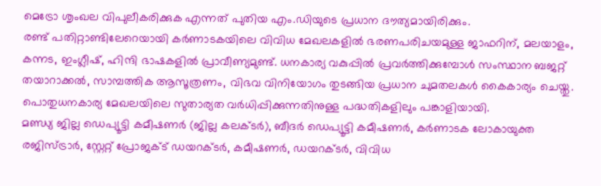മെട്രോ ശൃംഖല വിപുലീകരിക്കുക എന്നത് പുതിയ എം.ഡിയുടെ പ്രധാന ദൗത്യമായിരിക്കും.
രണ്ട് പതിറ്റാണ്ടിലേറെയായി കർണാടകയിലെ വിവിധ മേഖലകളിൽ ഭരണപരിചയമുള്ള ജാഫറിന്, മലയാളം, കന്നട, ഇംഗ്ലീഷ്, ഹിന്ദി ഭാഷകളിൽ പ്രാവീണ്യമുണ്ട്. ധനകാര്യ വകുപ്പിൽ പ്രവർത്തിക്കുമ്പോൾ സംസ്ഥാന ബജറ്റ് തയാറാക്കൽ, സാമ്പത്തിക ആസൂത്രണം, വിഭവ വിനിയോഗം തുടങ്ങിയ പ്രധാന ചുമതലകൾ കൈകാര്യം ചെയ്തു. പൊതുധനകാര്യ മേഖലയിലെ സുതാര്യത വർധിപ്പിക്കുന്നതിനുള്ള പദ്ധതികളിലും പങ്കാളിയായി.
മണ്ഡ്യ ജില്ല ഡെപ്യൂട്ടി കമീഷണർ (ജില്ല കലക്ടർ), ബീദർ ഡെപ്യൂട്ടി കമീഷണർ, കർണാടക ലോകായുക്ത രജിസ്ട്രാർ, സ്റ്റേറ്റ് പ്രോജക്ട് ഡയറക്ടർ, കമീഷണർ, ഡയറക്ടർ, വിവിധ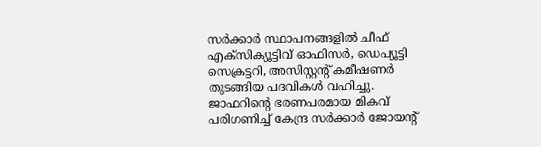സർക്കാർ സ്ഥാപനങ്ങളിൽ ചീഫ് എക്സിക്യൂട്ടിവ് ഓഫിസർ, ഡെപ്യൂട്ടി സെക്രട്ടറി, അസിസ്റ്റന്റ് കമീഷണർ തുടങ്ങിയ പദവികൾ വഹിച്ചു.
ജാഫറിന്റെ ഭരണപരമായ മികവ് പരിഗണിച്ച് കേന്ദ്ര സർക്കാർ ജോയന്റ്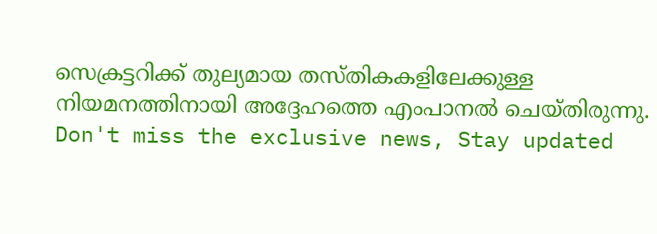സെക്രട്ടറിക്ക് തുല്യമായ തസ്തികകളിലേക്കുള്ള നിയമനത്തിനായി അദ്ദേഹത്തെ എംപാനൽ ചെയ്തിരുന്നു.
Don't miss the exclusive news, Stay updated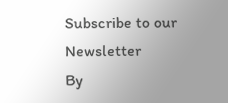Subscribe to our Newsletter
By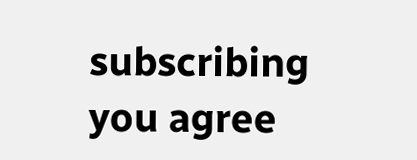subscribing you agree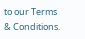to our Terms & Conditions.